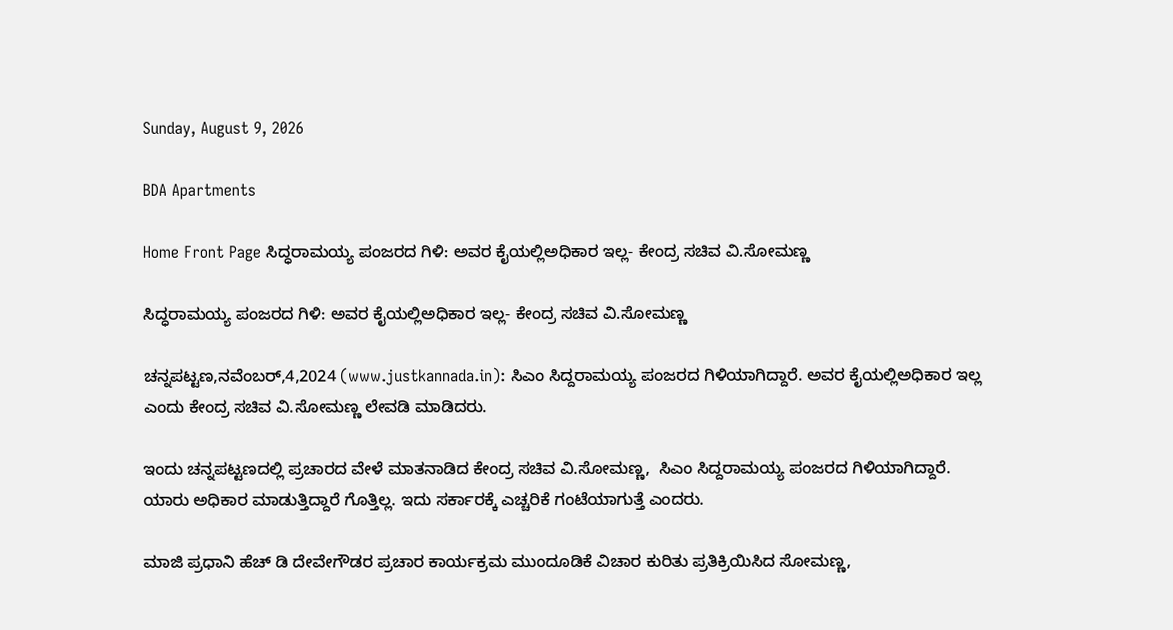Sunday, August 9, 2026

BDA Apartments

Home Front Page ಸಿದ್ಧರಾಮಯ್ಯ ಪಂಜರದ ಗಿಳಿ: ಅವರ ಕೈಯಲ್ಲಿಅಧಿಕಾರ ಇಲ್ಲ- ಕೇಂದ್ರ ಸಚಿವ ವಿ.ಸೋಮಣ್ಣ

ಸಿದ್ಧರಾಮಯ್ಯ ಪಂಜರದ ಗಿಳಿ: ಅವರ ಕೈಯಲ್ಲಿಅಧಿಕಾರ ಇಲ್ಲ- ಕೇಂದ್ರ ಸಚಿವ ವಿ.ಸೋಮಣ್ಣ

ಚನ್ನಪಟ್ಟಣ,ನವೆಂಬರ್,4,2024 (www.justkannada.in): ಸಿಎಂ ಸಿದ್ದರಾಮಯ್ಯ ಪಂಜರದ ಗಿಳಿಯಾಗಿದ್ದಾರೆ. ಅವರ ಕೈಯಲ್ಲಿಅಧಿಕಾರ ಇಲ್ಲ ಎಂದು ಕೇಂದ್ರ ಸಚಿವ ವಿ.ಸೋಮಣ್ಣ ಲೇವಡಿ ಮಾಡಿದರು.

ಇಂದು ಚನ್ನಪಟ್ಟಣದಲ್ಲಿ ಪ್ರಚಾರದ ವೇಳೆ ಮಾತನಾಡಿದ ಕೇಂದ್ರ ಸಚಿವ ವಿ.ಸೋಮಣ್ಣ,  ಸಿಎಂ ಸಿದ್ದರಾಮಯ್ಯ ಪಂಜರದ ಗಿಳಿಯಾಗಿದ್ದಾರೆ. ಯಾರು ಅಧಿಕಾರ ಮಾಡುತ್ತಿದ್ದಾರೆ ಗೊತ್ತಿಲ್ಲ. ಇದು ಸರ್ಕಾರಕ್ಕೆ ಎಚ್ಚರಿಕೆ ಗಂಟೆಯಾಗುತ್ತೆ ಎಂದರು.

ಮಾಜಿ ಪ್ರಧಾನಿ ಹೆಚ್ ಡಿ ದೇವೇಗೌಡರ ಪ್ರಚಾರ ಕಾರ್ಯಕ್ರಮ ಮುಂದೂಡಿಕೆ ವಿಚಾರ ಕುರಿತು ಪ್ರತಿಕ್ರಿಯಿಸಿದ ಸೋಮಣ್ಣ,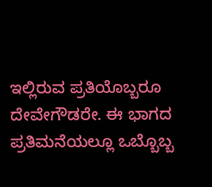ಇಲ್ಲಿರುವ ಪ್ರತಿಯೊಬ್ಬರೂ ದೇವೇಗೌಡರೇ. ಈ ಭಾಗದ ಪ್ರತಿಮನೆಯಲ್ಲೂ ಒಬ್ಬೊಬ್ಬ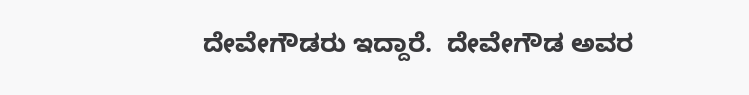ದೇವೇಗೌಡರು ಇದ್ದಾರೆ.  ದೇವೇಗೌಡ ಅವರ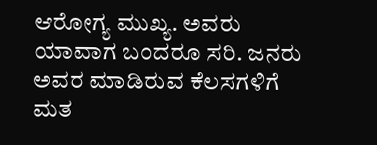ಆರೋಗ್ಯ ಮುಖ್ಯ. ಅವರು ಯಾವಾಗ ಬಂದರೂ ಸರಿ. ಜನರು ಅವರ ಮಾಡಿರುವ ಕೆಲಸಗಳಿಗೆ ಮತ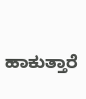ಹಾಕುತ್ತಾರೆ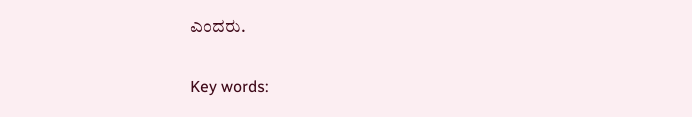ಎಂದರು.

Key words: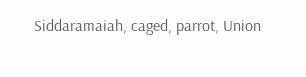Siddaramaiah, caged, parrot, Union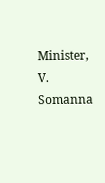Minister, V. Somanna